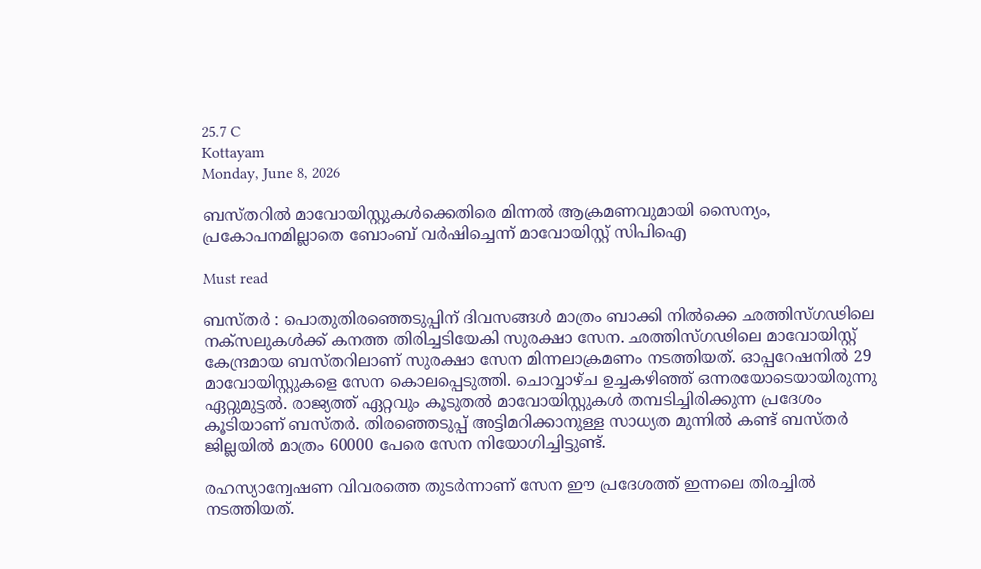25.7 C
Kottayam
Monday, June 8, 2026

ബസ്തറിൽ മാവോയിസ്റ്റുകൾക്കെതിരെ മിന്നൽ ആക്രമണവുമായി സൈന്യം, പ്രകോപനമില്ലാതെ ബോംബ് വർഷിച്ചെന്ന് മാവോയിസ്റ്റ് സിപിഐ

Must read

ബസ്തർ : പൊതുതിരഞ്ഞെടുപ്പിന് ദിവസങ്ങൾ മാത്രം ബാക്കി നിൽക്കെ ഛത്തിസ്ഗഢിലെ നക്സലുകൾക്ക് കനത്ത തിരിച്ചടിയേകി സുരക്ഷാ സേന. ഛത്തിസ്ഗഢിലെ മാവോയിസ്റ്റ് കേന്ദ്രമായ ബസ്തറിലാണ് സുരക്ഷാ സേന മിന്നലാക്രമണം നടത്തിയത്. ഓപ്പറേഷനിൽ 29 മാവോയിസ്റ്റുകളെ സേന കൊലപ്പെടുത്തി. ചൊവ്വാഴ്ച ഉച്ചകഴിഞ്ഞ് ഒന്നരയോടെയായിരുന്നു ഏറ്റുമുട്ടൽ. രാജ്യത്ത് ഏറ്റവും കൂടുതൽ മാവോയിസ്റ്റുകൾ തമ്പടിച്ചിരിക്കുന്ന പ്രദേശം കൂടിയാണ് ബസ്തർ. തിരഞ്ഞെടുപ്പ് അട്ടിമറിക്കാനുള്ള സാധ്യത മുന്നിൽ കണ്ട് ബസ്തർ ജില്ലയിൽ മാത്രം 60000 പേരെ സേന നിയോഗിച്ചിട്ടുണ്ട്.

രഹസ്യാന്വേഷണ വിവരത്തെ തുടർന്നാണ് സേന ഈ പ്രദേശത്ത് ഇന്നലെ തിരച്ചിൽ നടത്തിയത്.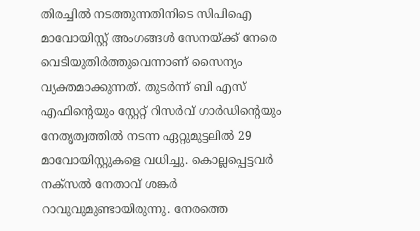തിരച്ചിൽ നടത്തുന്നതിനിടെ സിപിഐ മാവോയിസ്റ്റ് അംഗങ്ങൾ സേനയ്ക്ക് നേരെ വെടിയുതിർത്തുവെന്നാണ് സൈന്യം വ്യക്തമാക്കുന്നത്. തുടർന്ന് ബി എസ് എഫിന്റെയും സ്റ്റേറ്റ് റിസർവ് ഗാർഡിന്റെയും നേതൃത്വത്തിൽ നടന്ന ഏറ്റുമുട്ടലിൽ 29 മാവോയിസ്റ്റുകളെ വധിച്ചു. കൊല്ലപ്പെട്ടവർ നക്സൽ നേതാവ് ശങ്കർ റാവുവുമുണ്ടായിരുന്നു. നേരത്തെ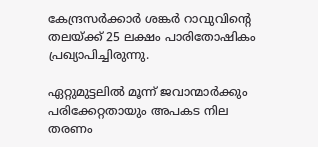കേന്ദ്രസർക്കാർ ശങ്കർ റാവുവിന്റെ തലയ്ക്ക് 25 ലക്ഷം പാരിതോഷികം പ്രഖ്യാപിച്ചിരുന്നു.

ഏറ്റുമുട്ടലിൽ മൂന്ന് ജവാന്മാർക്കും പരിക്കേറ്റതായും അപകട നില തരണം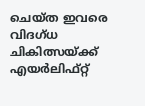ചെയ്ത ഇവരെ വിദഗ്ധ ചികിത്സയ്ക്ക് എയർലിഫ്റ്റ്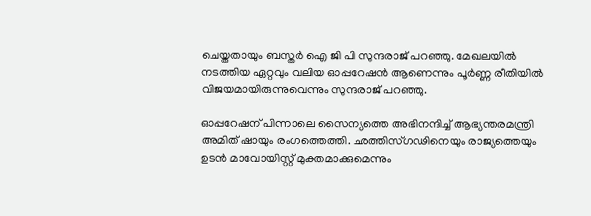ചെയ്തതായും ബസ്തർ ഐ ജി പി സുന്ദരാജ് പറഞ്ഞു. മേഖലയിൽ നടത്തിയ ഏറ്റവും വലിയ ഓപ്പറേഷൻ ആണെന്നും പൂർണ്ണ രീതിയിൽ വിജയമായിരുന്നുവെന്നും സുന്ദരാജ് പറഞ്ഞു.

ഓപ്പറേഷന് പിന്നാലെ സൈന്യത്തെ അഭിനന്ദിച്ച് ആഭ്യന്തരമന്ത്രി അമിത് ഷായും രംഗത്തെത്തി. ഛത്തിസ്ഗഢിനെയും രാജ്യത്തെയും ഉടൻ മാവോയിസ്റ്റ് മുക്തമാക്കുമെന്നും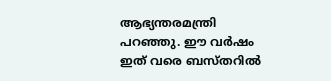ആഭ്യന്തരമന്ത്രി പറഞ്ഞു. ഈ വർഷം ഇത് വരെ ബസ്തറിൽ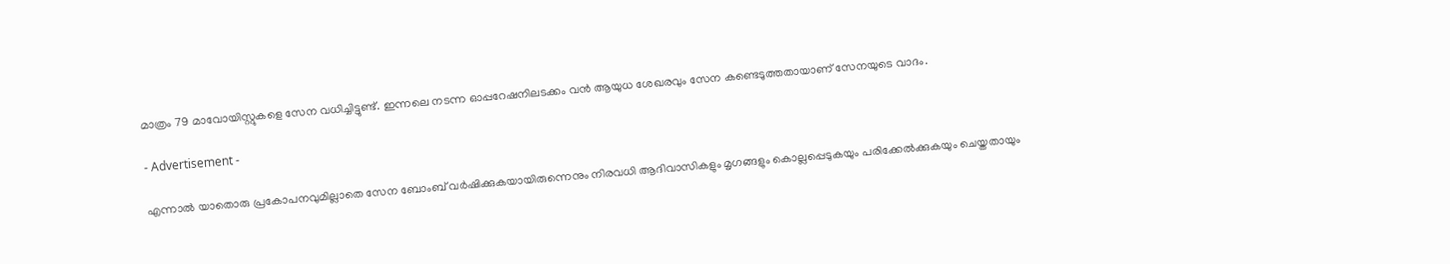മാത്രം 79 മാവോയിസ്റ്റുകളെ സേന വധിച്ചിട്ടുണ്ട്. ഇന്നലെ നടന്ന ഓപ്പറേഷനിലടക്കം വൻ ആയുധ ശേഖരവും സേന കണ്ടെടുത്തതായാണ് സേനയുടെ വാദം.

- Advertisement -

എന്നാൽ യാതൊരു പ്രകോപനവുമില്ലാതെ സേന ബോംബ് വർഷിക്കുകയായിരുന്നെനും നിരവധി ആദിവാസികളും മൃഗങ്ങളും കൊല്ലപ്പെടുകയും പരിക്കേൽക്കുകയും ചെയ്തതായും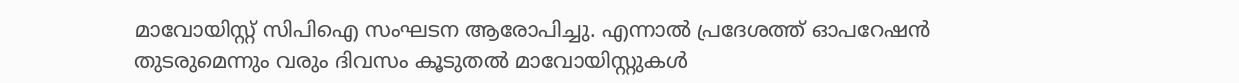മാവോയിസ്റ്റ് സിപിഐ സംഘടന ആരോപിച്ചു. എന്നാൽ പ്രദേശത്ത് ഓപറേഷൻ തുടരുമെന്നും വരും ദിവസം കൂടുതൽ മാവോയിസ്റ്റുകൾ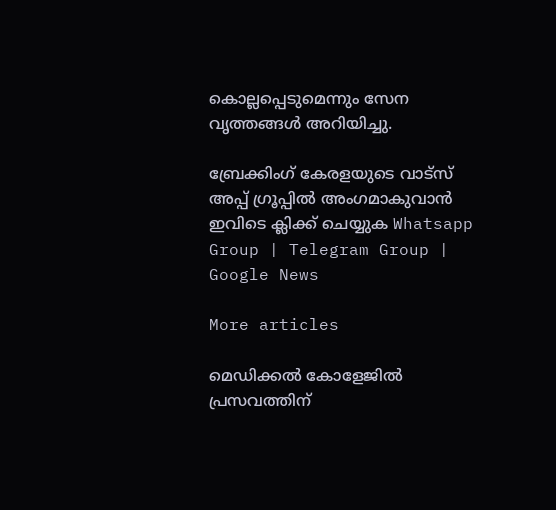കൊല്ലപ്പെടുമെന്നും സേന വൃത്തങ്ങൾ അറിയിച്ചു.

ബ്രേക്കിംഗ് കേരളയുടെ വാട്സ് അപ്പ് ഗ്രൂപ്പിൽ അംഗമാകുവാൻ ഇവിടെ ക്ലിക്ക് ചെയ്യുക Whatsapp Group | Telegram Group | Google News

More articles

മെഡിക്കൽ കോളേജിൽ പ്രസവത്തിന്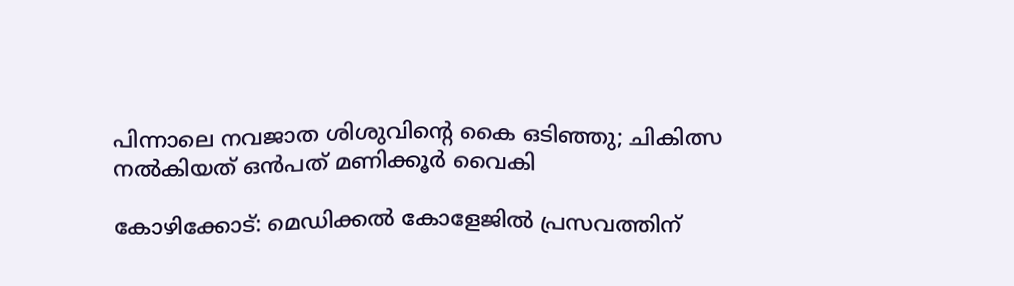പിന്നാലെ നവജാത ശിശുവിന്റെ കൈ ഒടിഞ്ഞു; ചികിത്സ നൽകിയത് ഒൻപത് മണിക്കൂർ വൈകി

കോഴിക്കോട്: മെഡിക്കല്‍ കോളേജില്‍ പ്രസവത്തിന്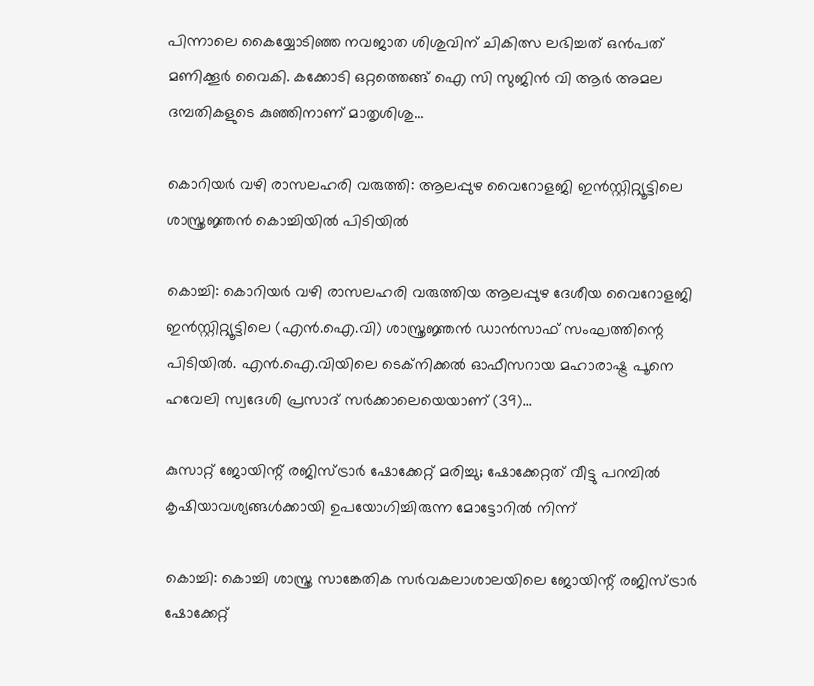പിന്നാലെ കൈയ്യോടിഞ്ഞ നവജാത ശിശുവിന് ചികിത്സ ലഭിച്ചത് ഒന്‍പത് മണിക്കൂര്‍ വൈകി. കക്കോടി ഒറ്റത്തെങ്ങ് ഐ സി സുജിന്‍ വി ആര്‍ അമല ദമ്പതികളുടെ കുഞ്ഞിനാണ് മാതൃശിശു...

കൊറിയർ വഴി രാസലഹരി വരുത്തി: ആലപ്പുഴ വൈറോളജി ഇൻസ്റ്റിറ്റ്യൂട്ടിലെ ശാസ്ത്രജ്ഞൻ കൊച്ചിയിൽ പിടിയിൽ

കൊച്ചി: കൊറിയര്‍ വഴി രാസലഹരി വരുത്തിയ ആലപ്പുഴ ദേശീയ വൈറോളജി ഇന്‍സ്റ്റിറ്റ്യൂട്ടിലെ (എന്‍.ഐ.വി) ശാസ്ത്രജ്ഞന്‍ ഡാന്‍സാഫ് സംഘത്തിന്റെ പിടിയില്‍. എന്‍.ഐ.വിയിലെ ടെക്‌നിക്കല്‍ ഓഫീസറായ മഹാരാഷ്ട്ര പൂനെ ഹവേലി സ്വദേശി പ്രസാദ് സര്‍ക്കാലെയെയാണ് (39)...

കുസാറ്റ് ജോയിന്റ് രജിസ്ട്രാര്‍ ഷോക്കേറ്റ് മരിച്ചു; ഷോക്കേറ്റത് വീട്ടു പറമ്പില്‍ കൃഷിയാവശ്യങ്ങള്‍ക്കായി ഉപയോഗിച്ചിരുന്ന മോട്ടോറില്‍ നിന്ന്

കൊച്ചി: കൊച്ചി ശാസ്ത്ര സാങ്കേതിക സര്‍വകലാശാലയിലെ ജോയിന്റ് രജിസ്ട്രാര്‍ ഷോക്കേറ്റ്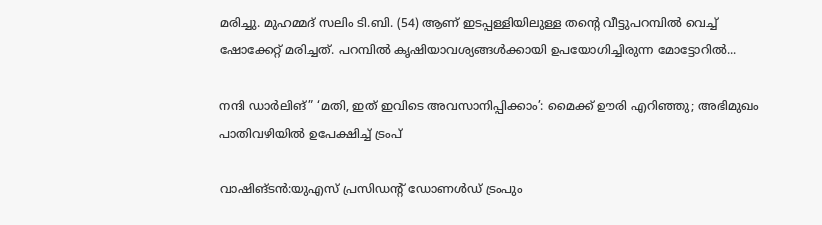മരിച്ചു. മുഹമ്മദ് സലിം ടി.ബി. (54) ആണ് ഇടപ്പള്ളിയിലുള്ള തന്റെ വീട്ടുപറമ്പില്‍ വെച്ച് ഷോക്കേറ്റ് മരിച്ചത്. പറമ്പില്‍ കൃഷിയാവശ്യങ്ങള്‍ക്കായി ഉപയോഗിച്ചിരുന്ന മോട്ടോറില്‍...

നന്ദി ഡാർലിങ്” ‘മതി, ഇത് ഇവിടെ അവസാനിപ്പിക്കാം’: മൈക്ക് ഊരി എറിഞ്ഞു; അഭിമുഖം പാതിവഴിയിൽ ഉപേക്ഷിച്ച് ട്രംപ്

വാഷിങ്ടൻ:യുഎസ് പ്രസിഡന്റ് ഡോണൾഡ് ട്രംപും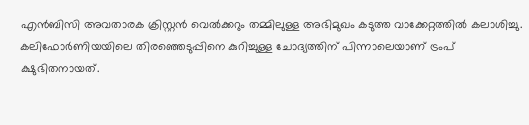എൻബിസി അവതാരക ക്രിസ്റ്റൻ വെൽക്കറും തമ്മിലുള്ള അഭിമുഖം കടുത്ത വാക്കേറ്റത്തിൽ കലാശിച്ചു. കലിഫോർണിയയിലെ തിരഞ്ഞെടുപ്പിനെ കുറിച്ചുള്ള ചോദ്യത്തിന് പിന്നാലെയാണ് ട്രംപ് ക്ഷുഭിതനായത്.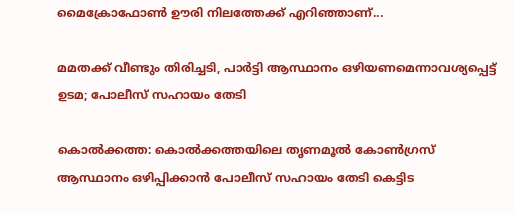മൈക്രോഫോൺ ഊരി നിലത്തേക്ക് എറിഞ്ഞാണ്...

മമതക്ക് വീണ്ടും തിരിച്ചടി, പാർട്ടി ആസ്ഥാനം ഒഴിയണമെന്നാവശ്യപ്പെട്ട് ഉടമ; പോലീസ് സഹായം തേടി

കൊൽക്കത്ത: കൊൽക്കത്തയിലെ തൃണമൂൽ കോൺഗ്രസ് ആസ്ഥാനം ഒഴിപ്പിക്കാൻ പോലീസ് സഹായം തേടി കെട്ടിട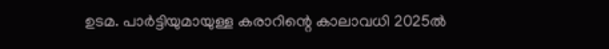ഉടമ. പാർട്ടിയുമായുള്ള കരാറിന്റെ കാലാവധി 2025ൽ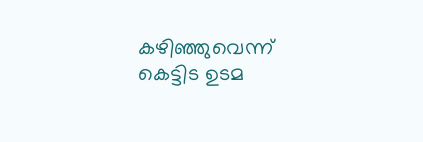കഴിഞ്ഞുവെന്ന് കെട്ടിട ഉടമ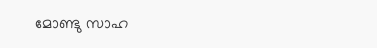മോണ്ടു സാഹ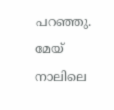പറഞ്ഞു. മേയ് നാലിലെ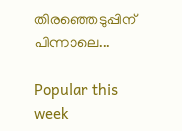തിരഞ്ഞെടുപ്പിന് പിന്നാലെ...

Popular this week